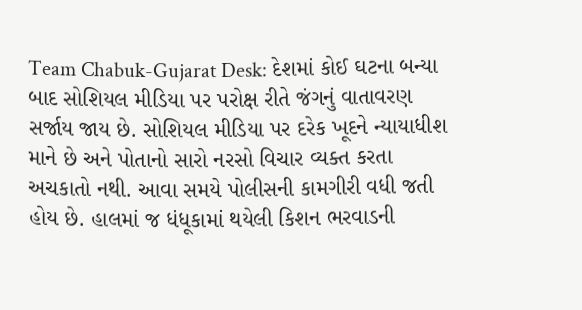Team Chabuk-Gujarat Desk: દેશમાં કોઈ ઘટના બન્યા બાદ સોશિયલ મીડિયા પર પરોક્ષ રીતે જંગનું વાતાવરણ સર્જાય જાય છે. સોશિયલ મીડિયા પર દરેક ખૂદને ન્યાયાધીશ માને છે અને પોતાનો સારો નરસો વિચાર વ્યક્ત કરતા અચકાતો નથી. આવા સમયે પોલીસની કામગીરી વધી જતી હોય છે. હાલમાં જ ધંધૂકામાં થયેલી કિશન ભરવાડની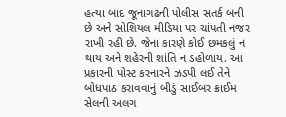હત્યા બાદ જૂનાગઢની પોલીસ સતર્ક બની છે અને સોશિયલ મીડિયા પર ચાંપતી નજર રાખી રહી છે. જેના કારણે કોઈ છમકલું ન થાય અને શહેરની શાંતિ ન ડહોળાય. આ પ્રકારની પોસ્ટ કરનારને ઝડપી લઈ તેને બોધપાઠ કરાવવાનું બીડું સાઈબર ક્રાઈમ સેલની અલગ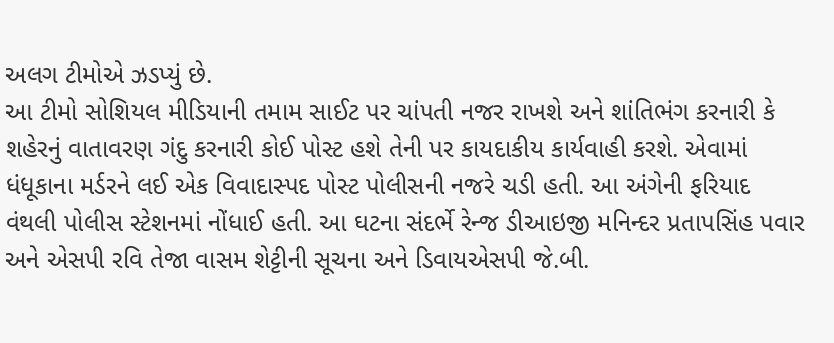અલગ ટીમોએ ઝડપ્યું છે.
આ ટીમો સોશિયલ મીડિયાની તમામ સાઈટ પર ચાંપતી નજર રાખશે અને શાંતિભંગ કરનારી કે શહેરનું વાતાવરણ ગંદુ કરનારી કોઈ પોસ્ટ હશે તેની પર કાયદાકીય કાર્યવાહી કરશે. એવામાં ધંધૂકાના મર્ડરને લઈ એક વિવાદાસ્પદ પોસ્ટ પોલીસની નજરે ચડી હતી. આ અંગેની ફરિયાદ વંથલી પોલીસ સ્ટેશનમાં નોંધાઈ હતી. આ ઘટના સંદર્ભે રેન્જ ડીઆઇજી મનિન્દર પ્રતાપસિંહ પવાર અને એસપી રવિ તેજા વાસમ શેટ્ટીની સૂચના અને ડિવાયએસપી જે.બી.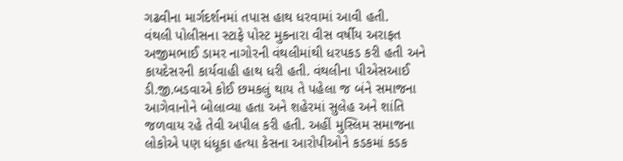ગઢવીના માર્ગદર્શનમાં તપાસ હાથ ધરવામાં આવી હતી.
વંથલી પોલીસના સ્ટાફે પોસ્ટ મુકનારા વીસ વર્ષીય અરાફત અજીમભાઈ ડામર નાગોરની વંથલીમાંથી ધરપકડ કરી હતી અને કાયદેસરની કાર્યવાહી હાથ ધરી હતી. વંથલીના પીએસઆઈ ડી.જી.બડવાએ કોઈ છમકલું થાય તે પહેલા જ બંને સમાજના આગેવાનોને બોલાવ્યા હતા અને શહેરમાં સુલેહ અને શાંતિ જળવાય રહે તેવી અપીલ કરી હતી. અહીં મુસ્લિમ સમાજના લોકોએ પણ ધંધૂકા હત્યા કેસના આરોપીઓને કડકમાં કડક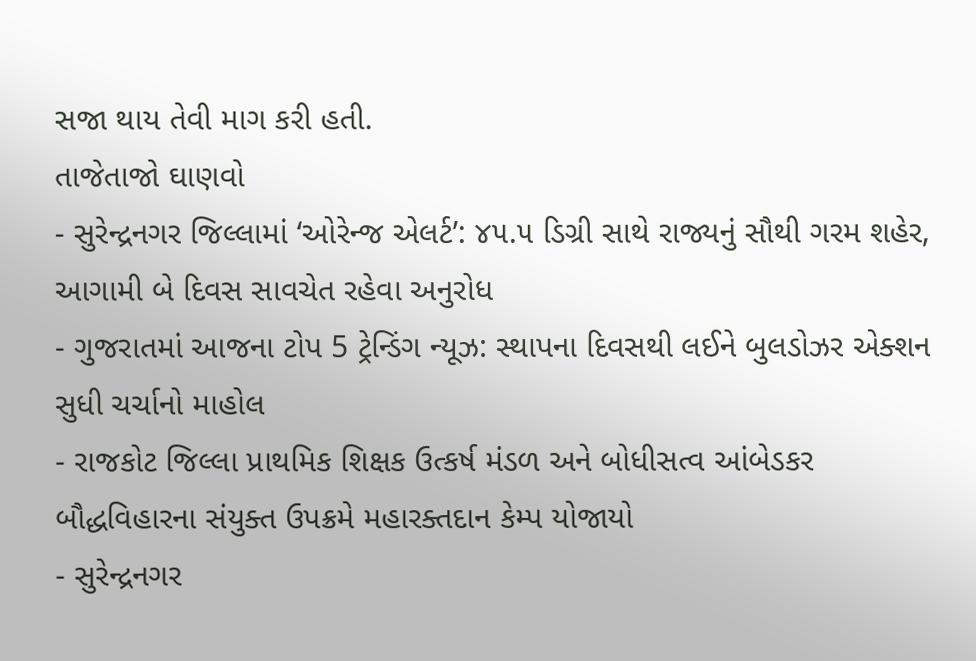સજા થાય તેવી માગ કરી હતી.
તાજેતાજો ઘાણવો
- સુરેન્દ્રનગર જિલ્લામાં ‘ઓરેન્જ એલર્ટ’: ૪૫.૫ ડિગ્રી સાથે રાજ્યનું સૌથી ગરમ શહેર, આગામી બે દિવસ સાવચેત રહેવા અનુરોધ
- ગુજરાતમાં આજના ટોપ 5 ટ્રેન્ડિંગ ન્યૂઝ: સ્થાપના દિવસથી લઈને બુલડોઝર એક્શન સુધી ચર્ચાનો માહોલ
- રાજકોટ જિલ્લા પ્રાથમિક શિક્ષક ઉત્કર્ષ મંડળ અને બોધીસત્વ આંબેડકર બૌદ્ધવિહારના સંયુક્ત ઉપક્રમે મહારક્તદાન કેમ્પ યોજાયો
- સુરેન્દ્રનગર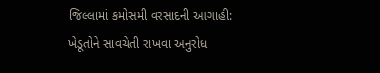જિલ્લામાં કમોસમી વરસાદની આગાહી: ખેડૂતોને સાવચેતી રાખવા અનુરોધ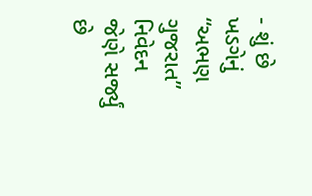- શું છે ખડગેનું “અભણ ગુજરાત” નિવેદન જેણે સર્જ્યું છે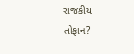રાજકીય તોફાન?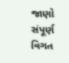જાણો સંપૂર્ણ વિગત